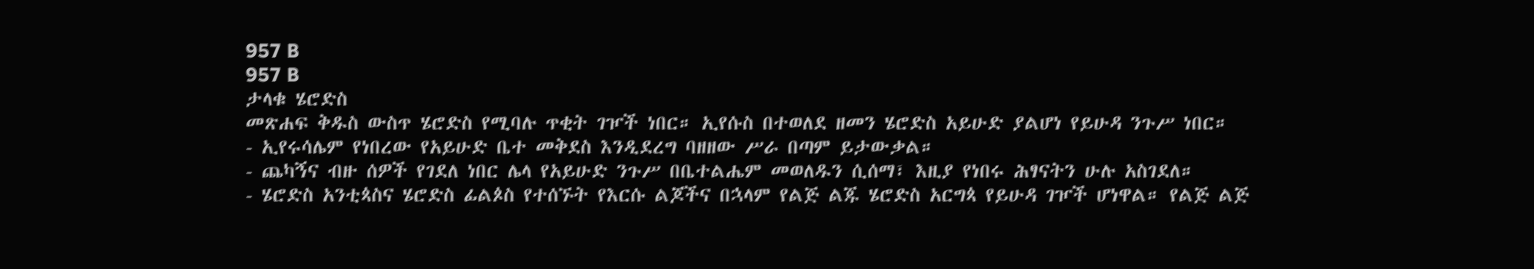957 B
957 B
ታላቁ ሄሮድስ
መጽሐፍ ቅዱስ ውስጥ ሄሮድስ የሚባሉ ጥቂት ገዦች ነበር። ኢየሱስ በተወለደ ዘመን ሄሮድስ አይሁድ ያልሆነ የይሁዳ ንጉሥ ነበር።
- ኢየሩሳሌም የነበረው የአይሁድ ቤተ መቅደስ እንዲደረግ ባዘዘው ሥራ በጣም ይታውቃል።
- ጨካኝና ብዙ ሰዎች የገደለ ነበር ሌላ የአይሁድ ንጉሥ በቤተልሔም መወለዱን ሲሰማ፣ እዚያ የነበሩ ሕፃናትን ሁሉ አስገደለ።
- ሄሮድስ አንቲጳስና ሄሮድስ ፊልጶስ የተሰኙት የእርሱ ልጆችና በኋላም የልጅ ልጁ ሄሮድስ አርግጳ የይሁዳ ገዦች ሆነዋል። የልጅ ልጅ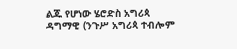ልጁ የሆነው ሄሮድስ አግሪጳ ዳግማዊ (ንጉሥ አግሪጳ ተብሎም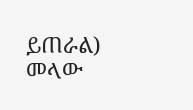ይጠራል) መላው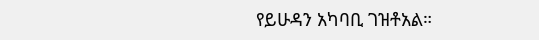የይሁዳን አካባቢ ገዝቶአል።